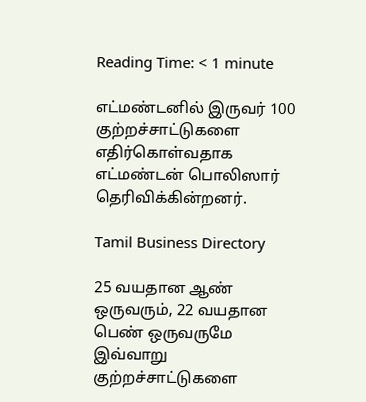Reading Time: < 1 minute

எட்மண்டனில் இருவர் 100 குற்றச்சாட்டுகளை எதிர்கொள்வதாக எட்மண்டன் பொலிஸார் தெரிவிக்கின்றனர்.

Tamil Business Directory

25 வயதான ஆண் ஒருவரும், 22 வயதான பெண் ஒருவருமே இவ்வாறு குற்றச்சாட்டுகளை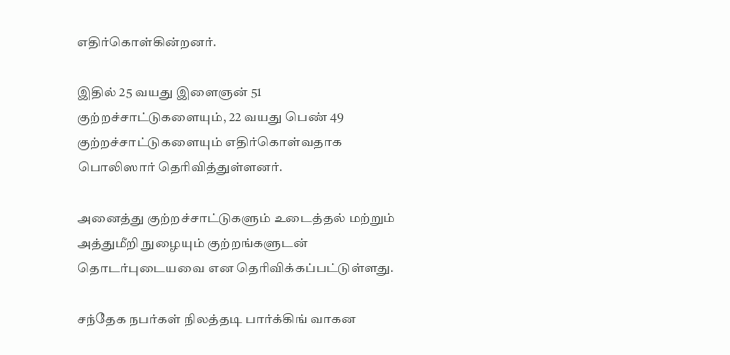எதிர்கொள்கின்றனர்.

இதில் 25 வயது இளைஞன் 51 குற்றச்சாட்டுகளையும், 22 வயது பெண் 49 குற்றச்சாட்டுகளையும் எதிர்கொள்வதாக பொலிஸார் தெரிவித்துள்ளனர்.

அனைத்து குற்றச்சாட்டுகளும் உடைத்தல் மற்றும் அத்துமீறி நுழையும் குற்றங்களுடன் தொடர்புடையவை என தெரிவிக்கப்பட்டுள்ளது.

சந்தேக நபர்கள் நிலத்தடி பார்க்கிங் வாகன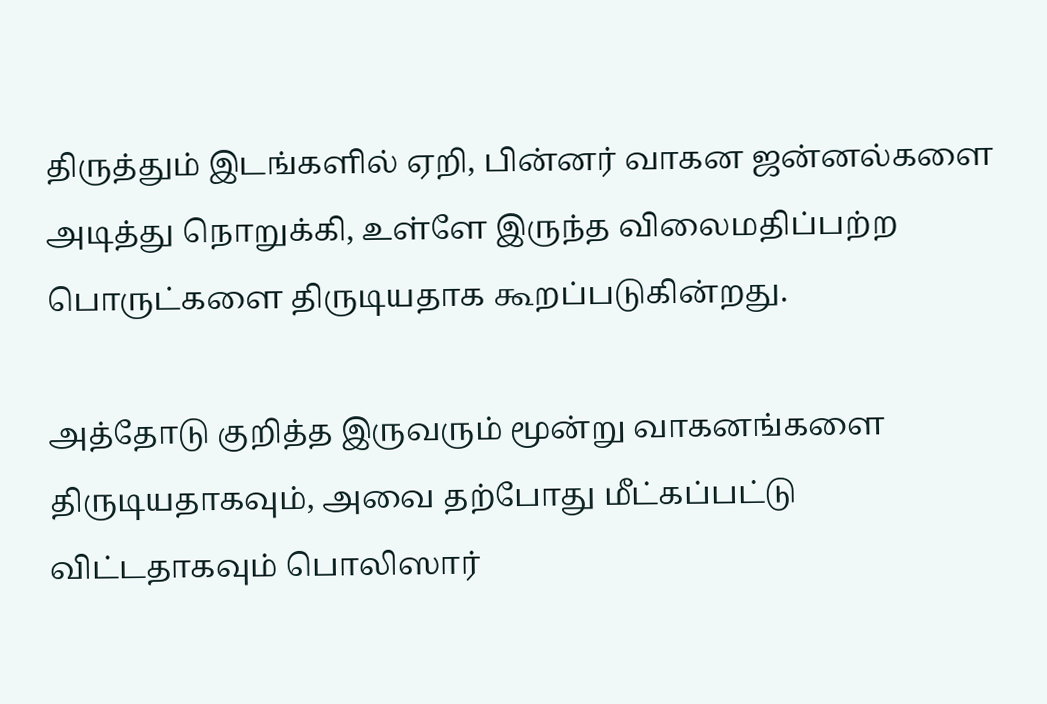திருத்தும் இடங்களில் ஏறி, பின்னர் வாகன ஜன்னல்களை அடித்து நொறுக்கி, உள்ளே இருந்த விலைமதிப்பற்ற பொருட்களை திருடியதாக கூறப்படுகின்றது.

அத்தோடு குறித்த இருவரும் மூன்று வாகனங்களை திருடியதாகவும், அவை தற்போது மீட்கப்பட்டு விட்டதாகவும் பொலிஸார்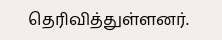தெரிவித்துள்ளனர்.